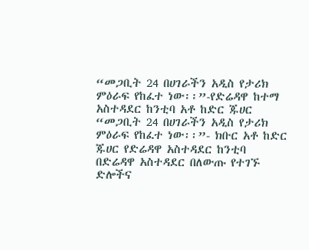“መጋቢት 24 በሀገራችን አዲስ የታሪክ ምዕራፍ የከፈተ ነው፡፡”-የድሬዳዋ ከተማ አስተዳደር ከንቲባ አቶ ከድር ጁሀር
“መጋቢት 24 በሀገራችን አዲስ የታሪክ ምዕራፍ የከፈተ ነው፡፡”- ክቡር አቶ ከድር ጁሀር የድሬዳዋ አስተዳደር ከንቲባ
በድሬዳዋ አስተዳደር በለውጡ የተገኙ ድሎችና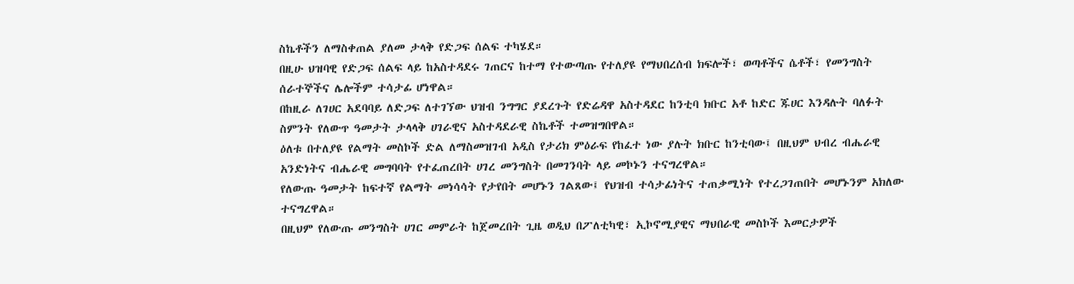ስኬቶችን ለማስቀጠል ያለመ ታላቅ የድጋፍ ሰልፍ ተካሄደ።
በዚሁ ህዝባዊ የድጋፍ ሰልፍ ላይ ከአስተዳደሩ ገጠርና ከተማ የተውጣጡ የተለያዩ የማህበረሰብ ክፍሎች፣ ወጣቶችና ሴቶች፣ የመንግስት ሰራተኞችና ሌሎችም ተሳታፊ ሆነዋል።
በከዚራ ለገሀር አደባባይ ለድጋፍ ለተገኘው ህዝብ ንግግር ያደረጉት የድሬዳዋ አስተዳደር ከንቲባ ክቡር አቶ ከድር ጁሀር እንዳሉት ባለፉት ስምንት የለውጥ ዓመታት ታላላቅ ሀገራዊና አስተዳደራዊ ስኬቶች ተመዝግበዋል።
ዕለቱ በተለያዩ የልማት መስኮች ድል ለማስመዝገብ አዲስ የታሪክ ምዕራፍ የከፈተ ነው ያሉት ክቡር ከንቲባው፤ በዚህም ህብረ ብሔራዊ አንድነትና ብሔራዊ መግባባት የተፈጠረበት ሀገረ መንግስት በመገንባት ላይ መኮኑን ተናግረዋል።
የለውጡ ዓመታት ከፍተኛ የልማት መነሳሳት የታየበት መሆኑን ገልጸው፤ የህዝብ ተሳታፊነትና ተጠቃሚነት የተረጋገጠበት መሆኑንም አክለው ተናግረዋል።
በዚህም የለውጡ መንግስት ሀገር መምራት ከጀመረበት ጊዜ ወዲህ በፖለቲካዊ፣ ኢኮኖሚያዊና ማህበራዊ መስኮች እመርታዎች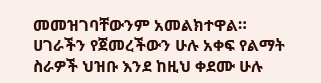መመዝገባቸውንም አመልክተዋል።
ሀገራችን የጀመረችውን ሁሉ አቀፍ የልማት ስራዎች ህዝቡ እንደ ከዚህ ቀደሙ ሁሉ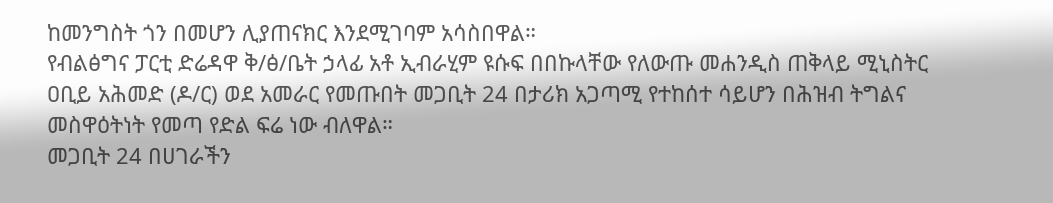ከመንግስት ጎን በመሆን ሊያጠናክር እንደሚገባም አሳስበዋል።
የብልፅግና ፓርቲ ድሬዳዋ ቅ/ፅ/ቤት ኃላፊ አቶ ኢብራሂም ዩሱፍ በበኩላቸው የለውጡ መሐንዲስ ጠቅላይ ሚኒስትር ዐቢይ አሕመድ (ዶ/ር) ወደ አመራር የመጡበት መጋቢት 24 በታሪክ አጋጣሚ የተከሰተ ሳይሆን በሕዝብ ትግልና መስዋዕትነት የመጣ የድል ፍሬ ነው ብለዋል።
መጋቢት 24 በሀገራችን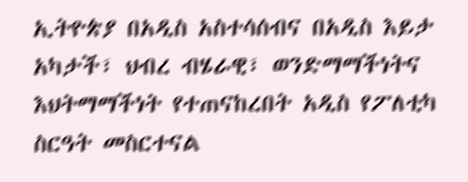ኢትዮጵያ በአዲስ አስተሳሰብና በአዲስ እይታ አካታች፣ ህብረ ብሄራዊ፣ ወንድማማችነትና እህትማማችነት የተጠናከረበት አዲስ የፖለቲካ ስርዓት መስርተናል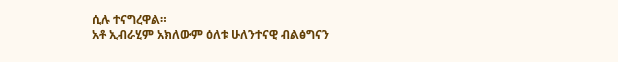ሲሉ ተናግረዋል።
አቶ ኢብራሂም አክለውም ዕለቱ ሁለንተናዊ ብልፅግናን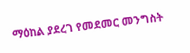ማዕከል ያደረገ የመደመር መንግስት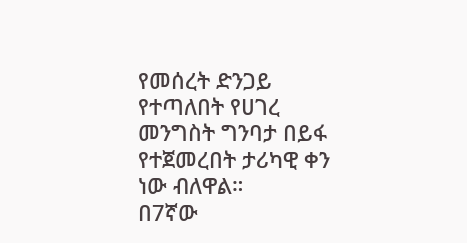የመሰረት ድንጋይ የተጣለበት የሀገረ መንግስት ግንባታ በይፋ የተጀመረበት ታሪካዊ ቀን ነው ብለዋል።
በ7ኛው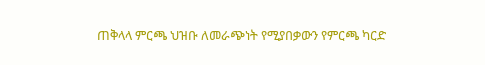ጠቅላላ ምርጫ ህዝቡ ለመራጭነት የሚያበቃውን የምርጫ ካርድ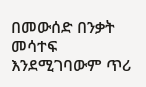በመውሰድ በንቃት መሳተፍ እንደሚገባውም ጥሪ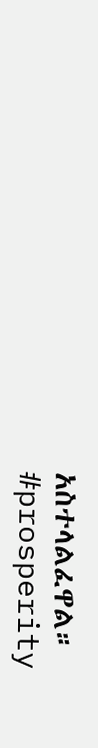አስተላልፈዋል።
#prosperity